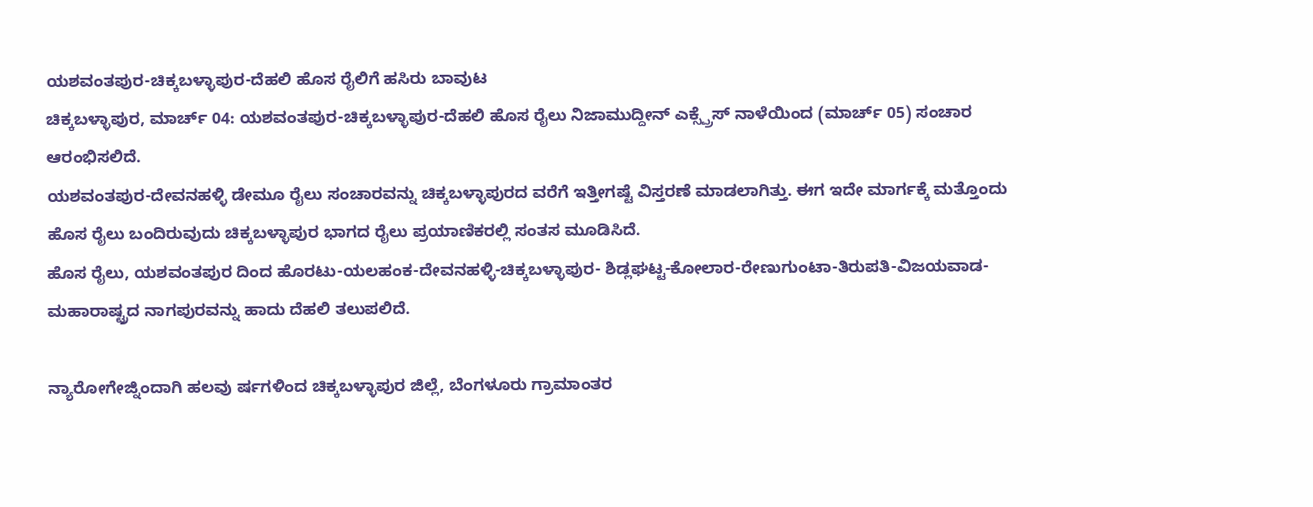ಯಶವಂತಪುರ-ಚಿಕ್ಕಬಳ್ಳಾಪುರ-ದೆಹಲಿ ಹೊಸ ರೈಲಿಗೆ ಹಸಿರು ಬಾವುಟ
ಚಿಕ್ಕಬಳ್ಳಾಪುರ, ಮಾರ್ಚ್ 04: ಯಶವಂತಪುರ-ಚಿಕ್ಕಬಳ್ಳಾಪುರ-ದೆಹಲಿ ಹೊಸ ರೈಲು ನಿಜಾಮುದ್ದೀನ್ ಎಕ್ಸ್ಪ್ರೆಸ್ ನಾಳೆಯಿಂದ (ಮಾರ್ಚ್ 05) ಸಂಚಾರ ಆರಂಭಿಸಲಿದೆ.
ಯಶವಂತಪುರ-ದೇವನಹಳ್ಳಿ ಡೇಮೂ ರೈಲು ಸಂಚಾರವನ್ನು ಚಿಕ್ಕಬಳ್ಳಾಪುರದ ವರೆಗೆ ಇತ್ತೀಗಷ್ಟೆ ವಿಸ್ತರಣೆ ಮಾಡಲಾಗಿತ್ತು. ಈಗ ಇದೇ ಮಾರ್ಗಕ್ಕೆ ಮತ್ತೊಂದು ಹೊಸ ರೈಲು ಬಂದಿರುವುದು ಚಿಕ್ಕಬಳ್ಳಾಪುರ ಭಾಗದ ರೈಲು ಪ್ರಯಾಣಿಕರಲ್ಲಿ ಸಂತಸ ಮೂಡಿಸಿದೆ.
ಹೊಸ ರೈಲು, ಯಶವಂತಪುರ ದಿಂದ ಹೊರಟು-ಯಲಹಂಕ-ದೇವನಹಳ್ಳಿ-ಚಿಕ್ಕಬಳ್ಳಾಪುರ- ಶಿಡ್ಲಘಟ್ಟ-ಕೋಲಾರ-ರೇಣುಗುಂಟಾ-ತಿರುಪತಿ-ವಿಜಯವಾಡ-ಮಹಾರಾಷ್ಟ್ರದ ನಾಗಪುರವನ್ನು ಹಾದು ದೆಹಲಿ ತಲುಪಲಿದೆ.

ನ್ಯಾರೋಗೇಜ್ನಿಂದಾಗಿ ಹಲವು ರ್ಷಗಳಿಂದ ಚಿಕ್ಕಬಳ್ಳಾಪುರ ಜಿಲ್ಲೆ, ಬೆಂಗಳೂರು ಗ್ರಾಮಾಂತರ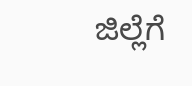ಜಿಲ್ಲೆಗೆ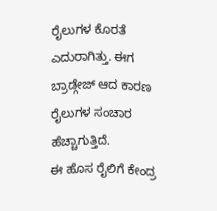ರೈಲುಗಳ ಕೊರತೆ ಎದುರಾಗಿತ್ತು. ಈಗ ಬ್ರಾಡ್ಗೇಜ್ ಆದ ಕಾರಣ ರೈಲುಗಳ ಸಂಚಾರ ಹೆಚ್ಚಾಗುತ್ತಿದೆ.
ಈ ಹೊಸ ರೈಲಿಗೆ ಕೇಂದ್ರ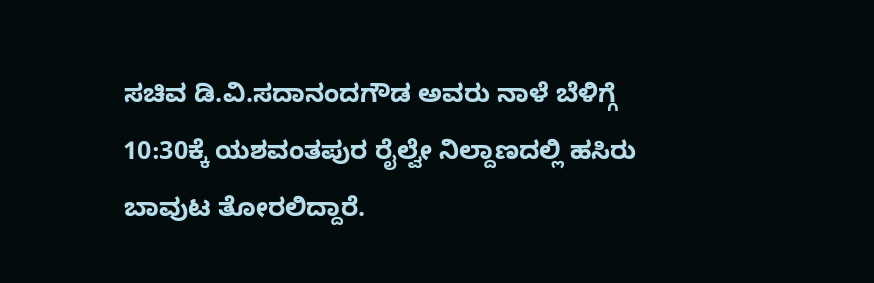ಸಚಿವ ಡಿ.ವಿ.ಸದಾನಂದಗೌಡ ಅವರು ನಾಳೆ ಬೆಳಿಗ್ಗೆ 10:30ಕ್ಕೆ ಯಶವಂತಪುರ ರೈಲ್ವೇ ನಿಲ್ದಾಣದಲ್ಲಿ ಹಸಿರು ಬಾವುಟ ತೋರಲಿದ್ದಾರೆ.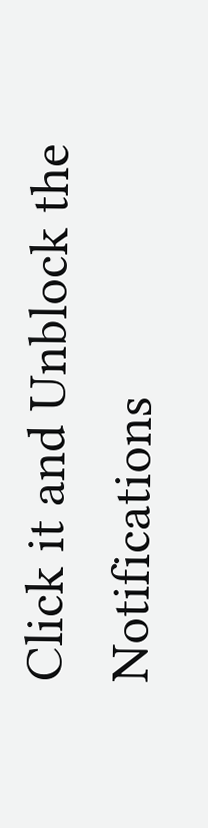Click it and Unblock the Notifications